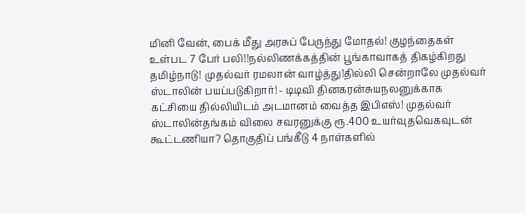மினி வேன், பைக் மீது அரசுப் பேருந்து மோதல்! குழந்தைகள் உள்பட 7 பேர் பலி!!நல்லிணக்கத்தின் பூங்காவாகத் திகழ்கிறது தமிழ்நாடு! முதல்வர் ரமலான் வாழ்த்து!தில்லி சென்றாலே முதல்வர் ஸ்டாலின் பயப்படுகிறார்! - டிடிவி தினகரன்சுயநலனுக்காக கட்சியை தில்லியிடம் அடமானம் வைத்த இபிஎஸ்! முதல்வர் ஸ்டாலின்தங்கம் விலை சவரனுக்கு ரூ.400 உயர்வுதவெகவுடன் கூட்டணியா? தொகுதிப் பங்கீடு 4 நாள்களில்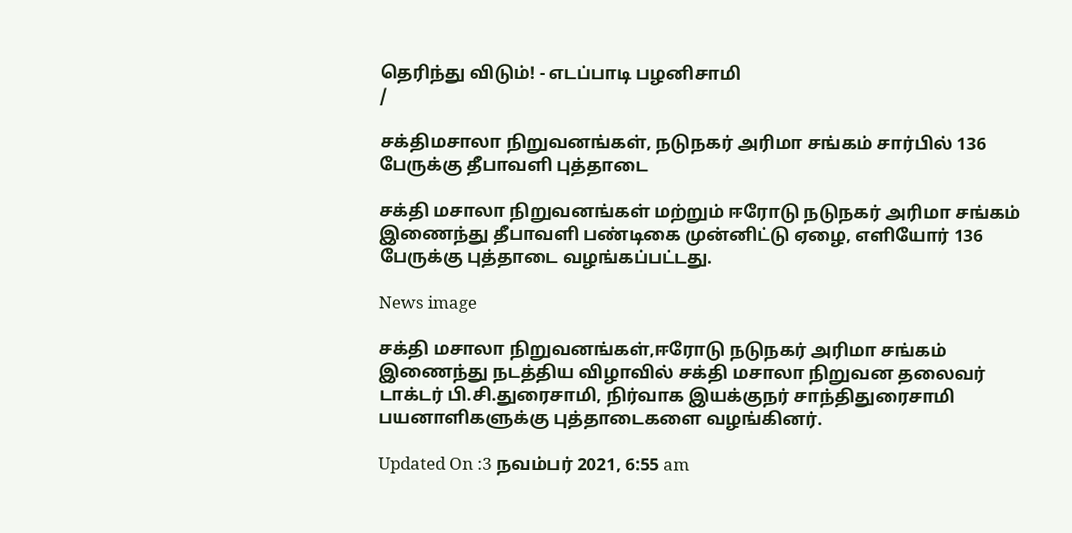தெரிந்து விடும்! - எடப்பாடி பழனிசாமி
/

சக்திமசாலா நிறுவனங்கள், நடுநகர் அரிமா சங்கம் சார்பில் 136 பேருக்கு தீபாவளி புத்தாடை

சக்தி மசாலா நிறுவனங்கள் மற்றும் ஈரோடு நடுநகர் அரிமா சங்கம் இணைந்து தீபாவளி பண்டிகை முன்னிட்டு ஏழை, எளியோர் 136 பேருக்கு புத்தாடை வழங்கப்பட்டது.

News image

சக்தி மசாலா நிறுவனங்கள்,ஈரோடு நடுநகர் அரிமா சங்கம் இணைந்து நடத்திய விழாவில் சக்தி மசாலா நிறுவன தலைவர் டாக்டர் பி.சி.துரைசாமி, நிர்வாக இயக்குநர் சாந்திதுரைசாமி பயனாளிகளுக்கு புத்தாடைகளை வழங்கினர்.

Updated On :3 நவம்பர் 2021, 6:55 am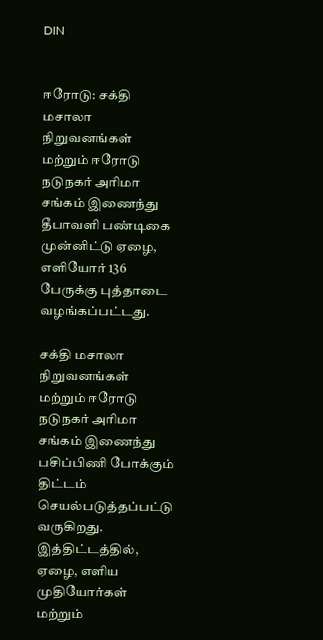DIN


ஈரோடு: சக்தி மசாலா நிறுவனங்கள் மற்றும் ஈரோடு நடுநகர் அரிமா சங்கம் இணைந்து தீபாவளி பண்டிகை முன்னிட்டு ஏழை, எளியோர் 136 பேருக்கு புத்தாடை வழங்கப்பட்டது.

சக்தி மசாலா நிறுவனங்கள் மற்றும் ஈரோடு நடுநகர் அரிமா சங்கம் இணைந்து பசிப்பிணி போக்கும் திட்டம் செயல்படுத்தப்பட்டு வருகிறது. இத்திட்டத்தில், ஏழை, எளிய முதியோர்கள் மற்றும்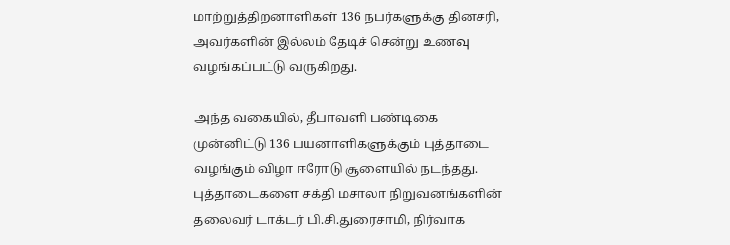மாற்றுத்திறனாளிகள் 136 நபர்களுக்கு தினசரி, அவர்களின் இல்லம் தேடிச் சென்று உணவு வழங்கப்பட்டு வருகிறது.

அந்த வகையில், தீபாவளி பண்டிகை முன்னிட்டு 136 பயனாளிகளுக்கும் புத்தாடை வழங்கும் விழா ஈரோடு சூளையில் நடந்தது. புத்தாடைகளை சக்தி மசாலா நிறுவனங்களின் தலைவர் டாக்டர் பி.சி.துரைசாமி, நிர்வாக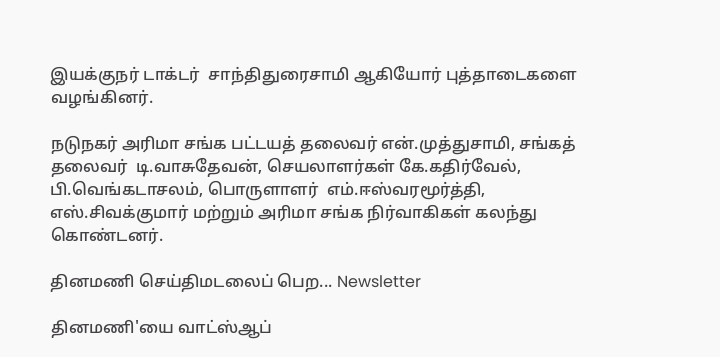இயக்குநர் டாக்டர்  சாந்திதுரைசாமி ஆகியோர் புத்தாடைகளை வழங்கினர்.

நடுநகர் அரிமா சங்க பட்டயத் தலைவர் என்.முத்துசாமி, சங்கத் தலைவர்  டி.வாசுதேவன், செயலாளர்கள் கே.கதிர்வேல், பி.வெங்கடாசலம், பொருளாளர்  எம்.ஈஸ்வரமூர்த்தி, எஸ்.சிவக்குமார் மற்றும் அரிமா சங்க நிர்வாகிகள் கலந்து கொண்டனர்.

தினமணி செய்திமடலைப் பெற... Newsletter

தினமணி'யை வாட்ஸ்ஆப்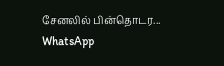சேனலில் பின்தொடர... WhatsApp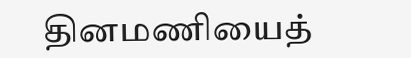தினமணியைத்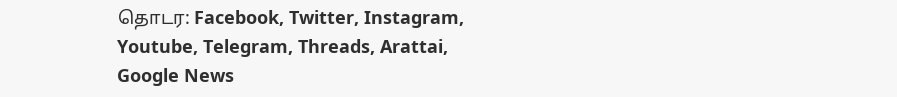தொடர: Facebook, Twitter, Instagram, Youtube, Telegram, Threads, Arattai, Google News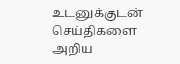உடனுக்குடன் செய்திகளை அறிய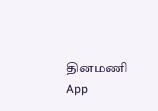தினமணி App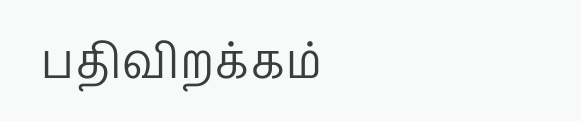பதிவிறக்கம்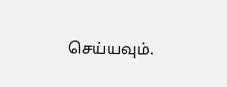செய்யவும்.